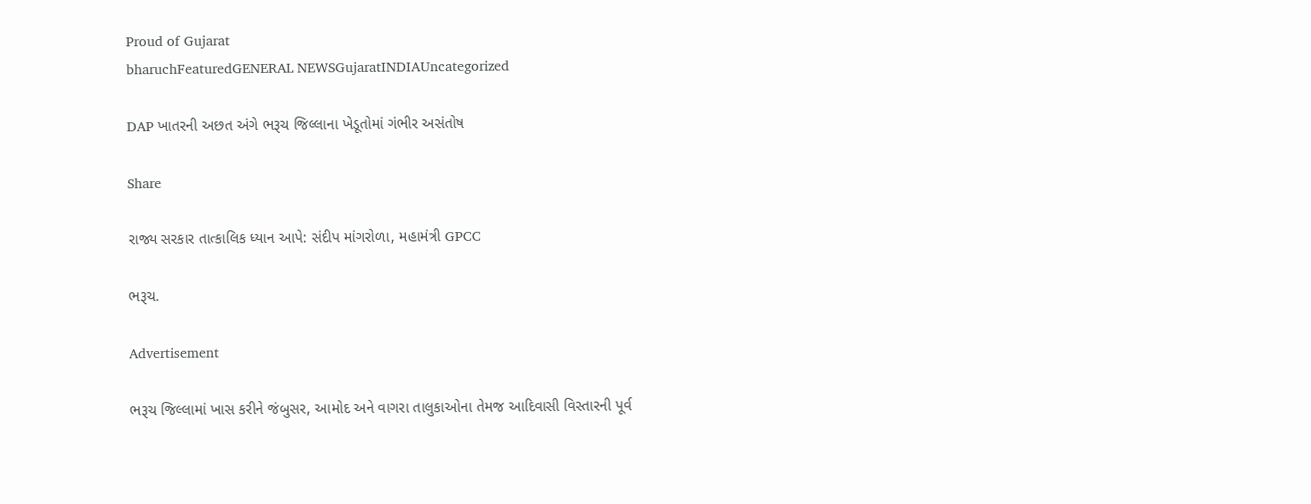Proud of Gujarat
bharuchFeaturedGENERAL NEWSGujaratINDIAUncategorized

DAP ખાતરની અછત અંગે ભરૂચ જિલ્લાના ખેડૂતોમાં ગંભીર અસંતોષ

Share

રાજ્ય સરકાર તાત્કાલિક ધ્યાન આપે: સંદીપ માંગરોળા, મહામંત્રી GPCC

ભરૂચ.

Advertisement

ભરૂચ જિલ્લામાં ખાસ કરીને જંબુસર, આમોદ અને વાગરા તાલુકાઓના તેમજ આદિવાસી વિસ્તારની પૂર્વ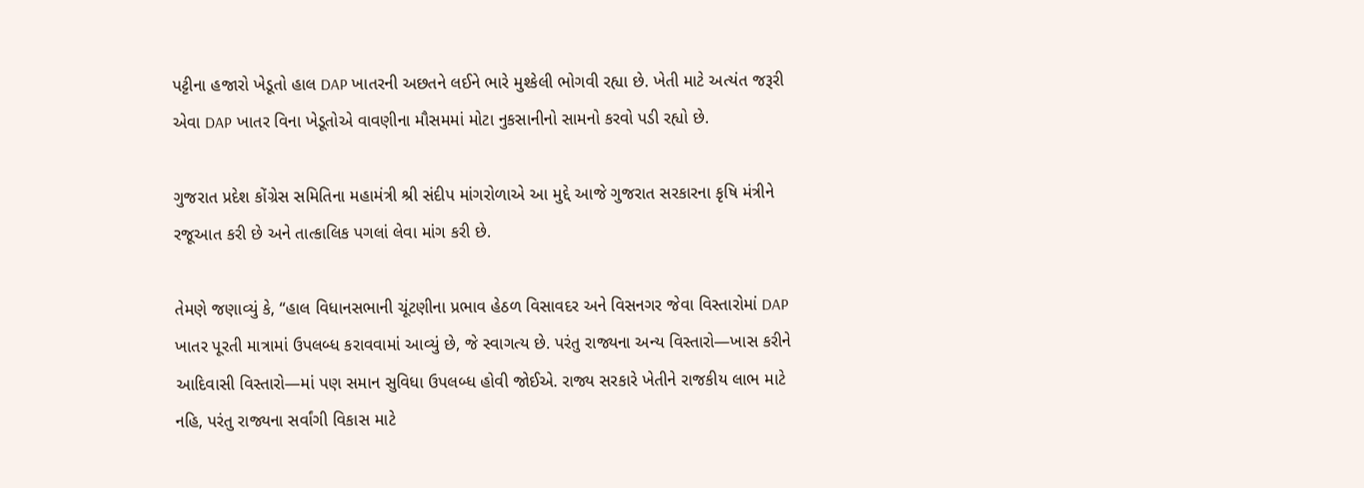પટ્ટીના હજારો ખેડૂતો હાલ DAP ખાતરની અછતને લઈને ભારે મુશ્કેલી ભોગવી રહ્યા છે. ખેતી માટે અત્યંત જરૂરી એવા DAP ખાતર વિના ખેડૂતોએ વાવણીના મૌસમમાં મોટા નુકસાનીનો સામનો કરવો પડી રહ્યો છે.

ગુજરાત પ્રદેશ કોંગ્રેસ સમિતિના મહામંત્રી શ્રી સંદીપ માંગરોળાએ આ મુદ્દે આજે ગુજરાત સરકારના કૃષિ મંત્રીને રજૂઆત કરી છે અને તાત્કાલિક પગલાં લેવા માંગ કરી છે.

તેમણે જણાવ્યું કે, “હાલ વિધાનસભાની ચૂંટણીના પ્રભાવ હેઠળ વિસાવદર અને વિસનગર જેવા વિસ્તારોમાં DAP ખાતર પૂરતી માત્રામાં ઉપલબ્ધ કરાવવામાં આવ્યું છે, જે સ્વાગત્ય છે. પરંતુ રાજ્યના અન્ય વિસ્તારો—ખાસ કરીને આદિવાસી વિસ્તારો—માં પણ સમાન સુવિધા ઉપલબ્ધ હોવી જોઈએ. રાજ્ય સરકારે ખેતીને રાજકીય લાભ માટે નહિ, પરંતુ રાજ્યના સર્વાંગી વિકાસ માટે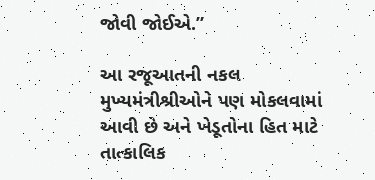જોવી જોઈએ.”

આ રજૂઆતની નકલ મુખ્યમંત્રીશ્રીઓને પણ મોકલવામાં આવી છે અને ખેડૂતોના હિત માટે તાત્કાલિક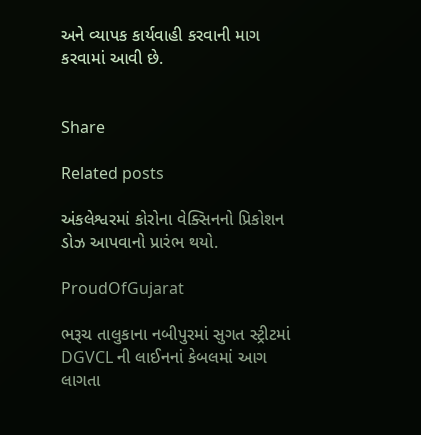અને વ્યાપક કાર્યવાહી કરવાની માગ કરવામાં આવી છે.


Share

Related posts

અંકલેશ્વરમાં કોરોના વેક્સિનનો પ્રિકોશન ડોઝ આપવાનો પ્રારંભ થયો.

ProudOfGujarat

ભરૂચ તાલુકાના નબીપુરમાં સુગત સ્ટ્રીટમાં DGVCL ની લાઈનનાં કેબલમાં આગ લાગતા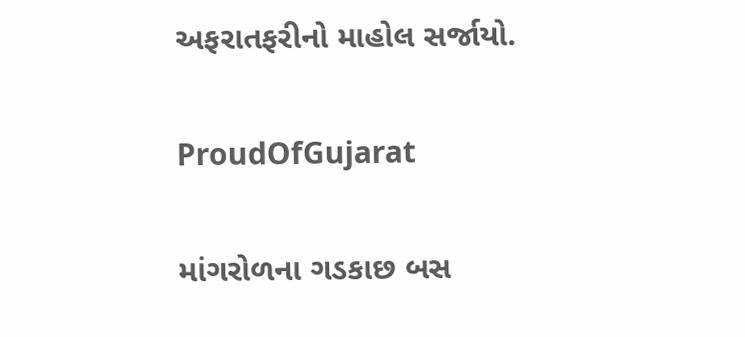અફરાતફરીનો માહોલ સર્જાયો.

ProudOfGujarat

માંગરોળના ગડકાછ બસ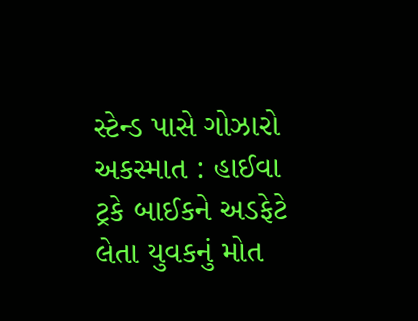સ્ટેન્ડ પાસે ગોઝારો અકસ્માત : હાઈવા ટ્રકે બાઈકને અડફેટે લેતા યુવકનું મોત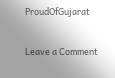ProudOfGujarat

Leave a Comment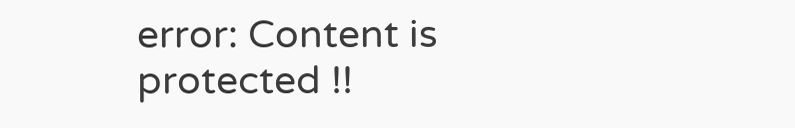error: Content is protected !!